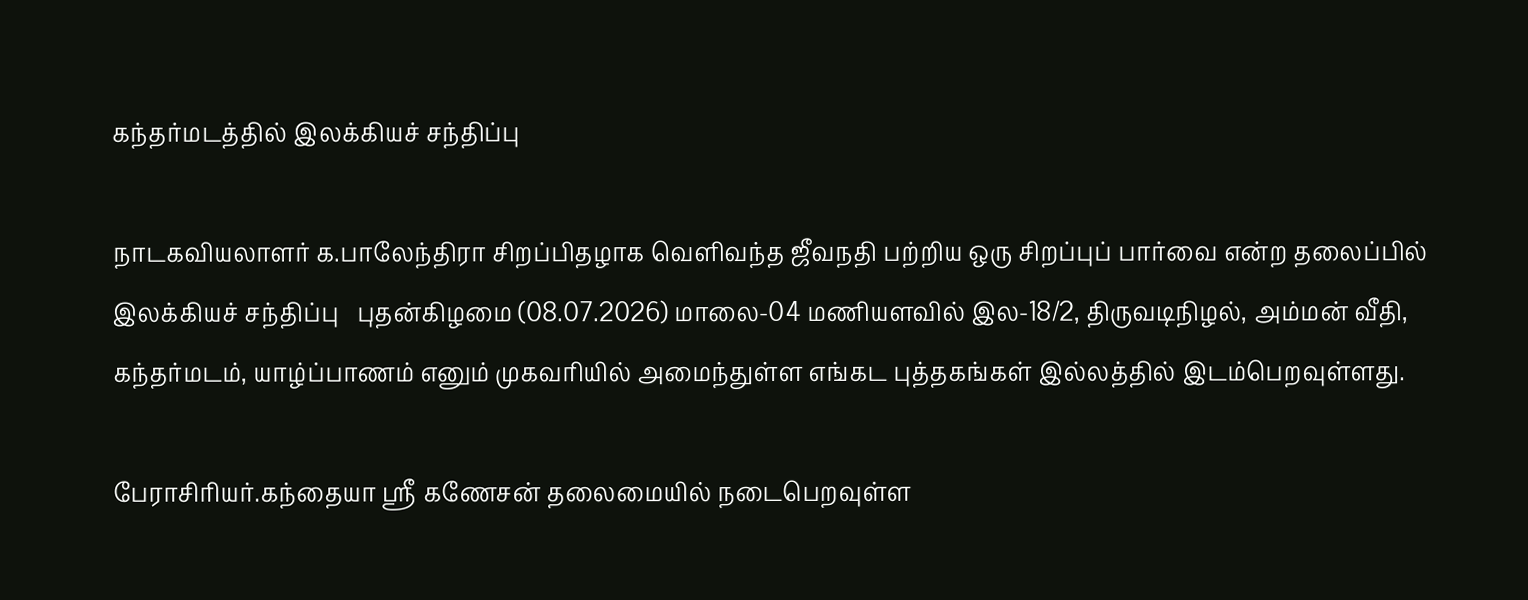கந்தர்மடத்தில் இலக்கியச் சந்திப்பு

நாடகவியலாளர் க.பாலேந்திரா சிறப்பிதழாக வெளிவந்த ஜீவநதி பற்றிய ஒரு சிறப்புப் பார்வை என்ற தலைப்பில் இலக்கியச் சந்திப்பு   புதன்கிழமை (08.07.2026) மாலை-04 மணியளவில் இல-18/2, திருவடிநிழல், அம்மன் வீதி, கந்தர்மடம், யாழ்ப்பாணம் எனும் முகவரியில் அமைந்துள்ள எங்கட புத்தகங்கள் இல்லத்தில் இடம்பெறவுள்ளது.

பேராசிரியர்.கந்தையா ஸ்ரீ கணேசன் தலைமையில் நடைபெறவுள்ள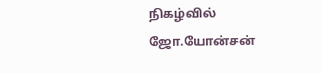நிகழ்வில் ஜோ.யோன்சன்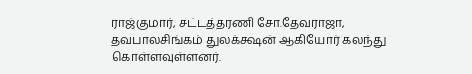ராஜ்குமார், சட்டத்தரணி சோ.தேவராஜா,  தவபாலசிங்கம் துலக்க்ஷன் ஆகியோர் கலந்து கொள்ளவுள்ளனர்.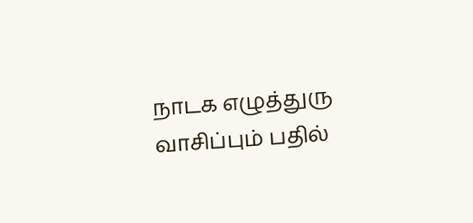நாடக எழுத்துரு வாசிப்பும் பதில்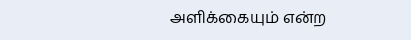அளிக்கையும் என்ற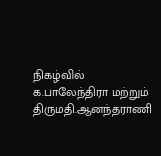நிகழ்வில் க.பாலேந்திரா மற்றும் திருமதி.ஆனந்தராணி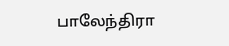பாலேந்திரா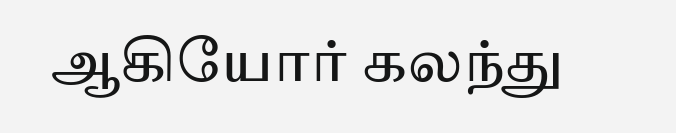ஆகியோர் கலந்து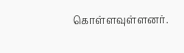கொள்ளவுள்ளனர்.